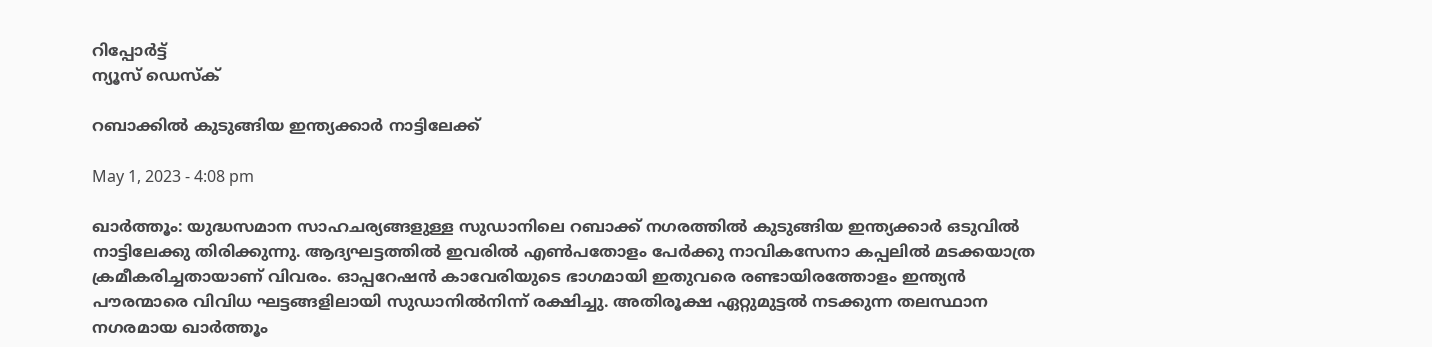റിപ്പോര്‍ട്ട്
ന്യൂസ് ഡെസ്ക്

റബാക്കില്‍ കുടുങ്ങിയ ഇന്ത്യക്കാര്‍ നാട്ടിലേക്ക്

May 1, 2023 - 4:08 pm

ഖാര്‍ത്തൂം: യുദ്ധസമാന സാഹചര്യങ്ങളുള്ള സുഡാനിലെ റബാക്ക് നഗരത്തില്‍ കുടുങ്ങിയ ഇന്ത്യക്കാര്‍ ഒടുവില്‍ നാട്ടിലേക്കു തിരിക്കുന്നു. ആദ്യഘട്ടത്തില്‍ ഇവരില്‍ എണ്‍പതോളം പേര്‍ക്കു നാവികസേനാ കപ്പലില്‍ മടക്കയാത്ര ക്രമീകരിച്ചതായാണ് വിവരം. ഓപ്പറേഷന്‍ കാവേരിയുടെ ഭാഗമായി ഇതുവരെ രണ്ടായിരത്തോളം ഇന്ത്യന്‍ പൗരന്മാരെ വിവിധ ഘട്ടങ്ങളിലായി സുഡാനില്‍നിന്ന് രക്ഷിച്ചു. അതിരൂക്ഷ ഏറ്റുമുട്ടല്‍ നടക്കുന്ന തലസ്ഥാന നഗരമായ ഖാര്‍ത്തൂം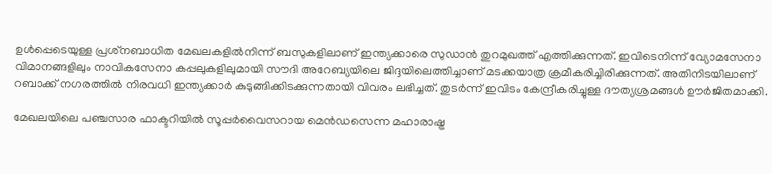ഉള്‍പ്പെടെയുള്ള പ്രശ്‌നബാധിത മേഖലകളില്‍നിന്ന് ബസുകളിലാണ് ഇന്ത്യക്കാരെ സുഡാന്‍ തുറമുഖത്ത് എത്തിക്കുന്നത്. ഇവിടെനിന്ന് വ്യോമസേനാ വിമാനങ്ങളിലും നാവികസേനാ കപ്പലുകളിലുമായി സൗദി അറേബ്യയിലെ ജിദ്ദയിലെത്തിച്ചാണ് മടക്കയാത്ര ക്രമീകരിച്ചിരിക്കുന്നത്. അതിനിടയിലാണ് റബാക്ക് നഗരത്തില്‍ നിരവധി ഇന്ത്യക്കാര്‍ കുടുങ്ങിക്കിടക്കുന്നതായി വിവരം ലഭിച്ചത്. തുടര്‍ന്ന് ഇവിടം കേന്ദ്രീകരിച്ചുള്ള ദൗത്യശ്രമങ്ങള്‍ ഊര്‍ജിതമാക്കി.

മേഖലയിലെ പഞ്ചസാര ഫാക്ടറിയില്‍ സൂപ്പര്‍വൈസറായ മെന്‍ഡസെന്ന മഹാരാഷ്ട്ര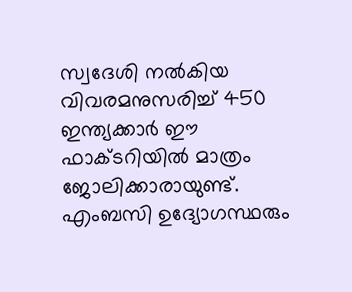സ്വദേശി നല്‍കിയ വിവരമനുസരിച്ച് 450 ഇന്ത്യക്കാര്‍ ഈ ഫാക്ടറിയില്‍ മാത്രം ജോലിക്കാരായുണ്ട്. എംബസി ഉദ്യോഗസ്ഥരും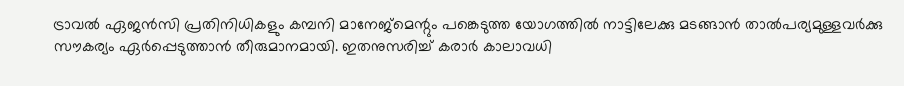ട്രാവല്‍ ഏജന്‍സി പ്രതിനിധികളും കമ്പനി മാനേജ്‌മെന്റും പങ്കെടുത്ത യോഗത്തില്‍ നാട്ടിലേക്കു മടങ്ങാന്‍ താല്‍പര്യമുള്ളവര്‍ക്കു സൗകര്യം ഏര്‍പ്പെടുത്താന്‍ തീരുമാനമായി. ഇതനുസരിച്ച് കരാര്‍ കാലാവധി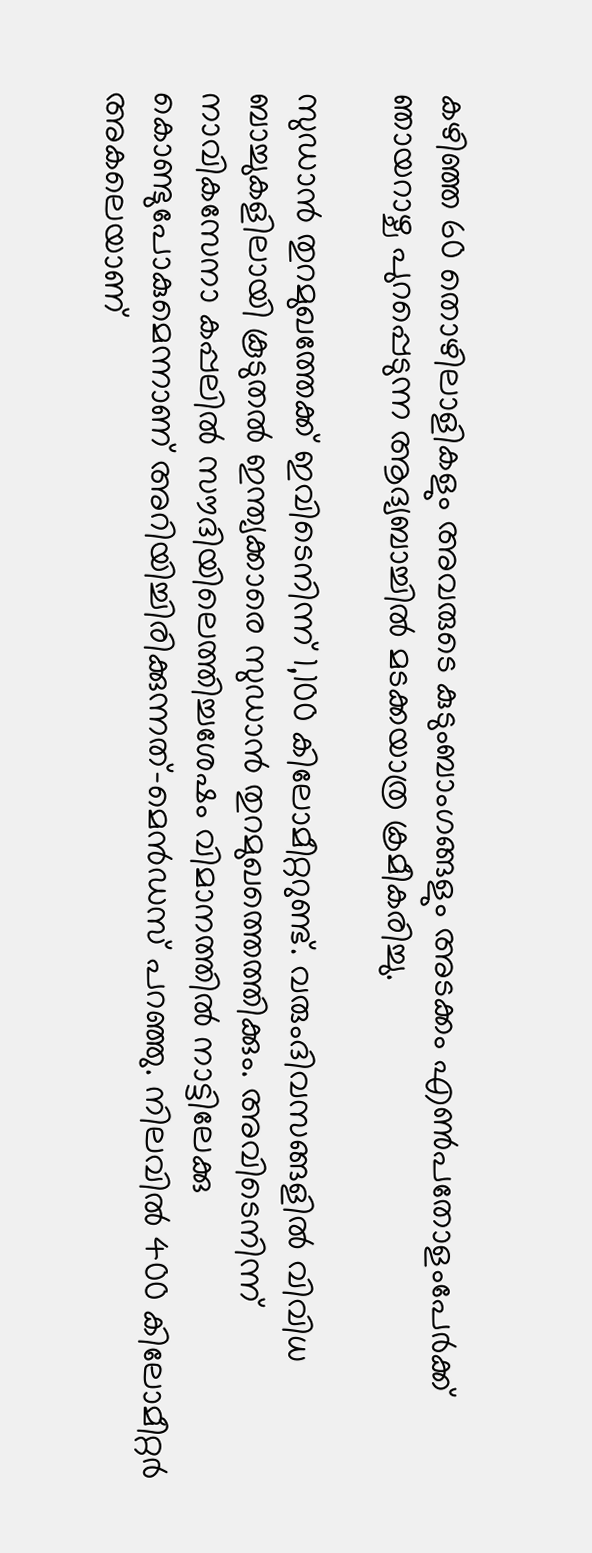കഴിഞ്ഞ 60 തൊഴിലാളികളും അവരുടെ കുടുംബാംഗങ്ങളും അടക്കം എണ്‍പതോളംപേര്‍ക്ക് ഞായറാഴ്ച പുറപ്പെടുന്ന ആദ്യബാച്ചില്‍ മടക്കയാത്ര ക്രമീകരിച്ചു.

സുഡാന്‍ തുറമുഖത്തേക്ക് ഇവിടെനിന്ന് 1,100 കിലോമീറ്ററുണ്ട്. വരുംദിവസങ്ങളില്‍ വിവിധ ബാച്ചുകളിലായി കൂടുതല്‍ ഇന്ത്യക്കാരെ സുഡാന്‍ തുറമുഖത്തെത്തിക്കും. അവിടെനിന്ന് നാവികസേനാ കപ്പലില്‍ സൗദിയിലെത്തിച്ചശേഷം വിമാനത്തില്‍ നാട്ടിലേക്കു കൊണ്ടുപോകുമെന്നാണ് അറിയിച്ചിരിക്കുന്നത്-മെന്‍ഡസ് പറഞ്ഞു. നിലവില്‍ 400 കിലോമീറ്റര്‍ അകലെയാണ്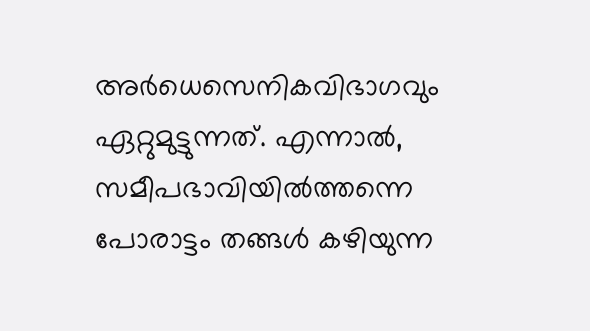അര്‍ധെസെനികവിഭാഗവും ഏറ്റുമുട്ടുന്നത്. എന്നാല്‍, സമീപഭാവിയില്‍ത്തന്നെ പോരാട്ടം തങ്ങള്‍ കഴിയുന്ന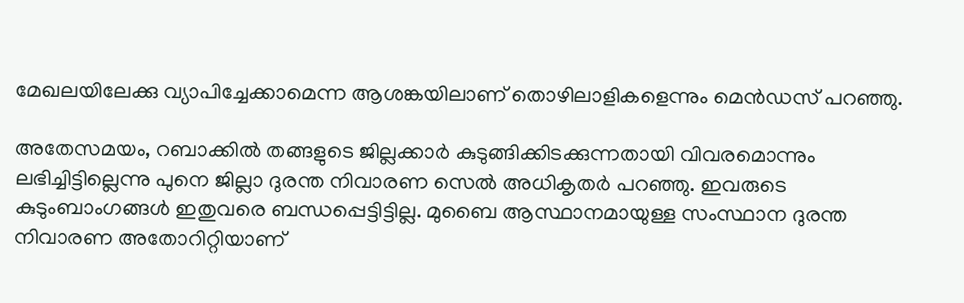മേഖലയിലേക്കു വ്യാപിച്ചേക്കാമെന്ന ആശങ്കയിലാണ് തൊഴിലാളികളെന്നും മെന്‍ഡസ് പറഞ്ഞു.

അതേസമയം, റബാക്കില്‍ തങ്ങളുടെ ജില്ലക്കാര്‍ കുടുങ്ങിക്കിടക്കുന്നതായി വിവരമൊന്നും ലഭിച്ചിട്ടില്ലെന്നു പുനെ ജില്ലാ ദുരന്ത നിവാരണ സെല്‍ അധികൃതര്‍ പറഞ്ഞു. ഇവരുടെ കുടുംബാംഗങ്ങള്‍ ഇതുവരെ ബന്ധപ്പെട്ടിട്ടില്ല. മുബൈ ആസ്ഥാനമായുള്ള സംസ്ഥാന ദുരന്ത നിവാരണ അതോറിറ്റിയാണ്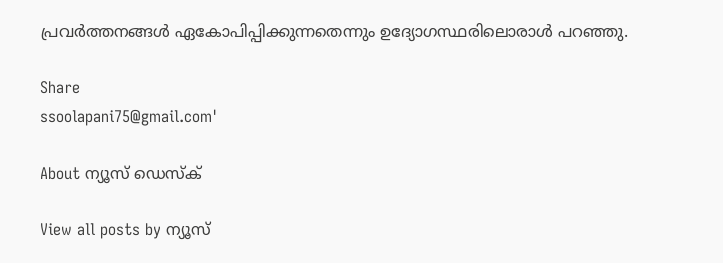പ്രവര്‍ത്തനങ്ങള്‍ ഏകോപിപ്പിക്കുന്നതെന്നും ഉദ്യോഗസ്ഥരിലൊരാള്‍ പറഞ്ഞു.

Share
ssoolapani75@gmail.com'

About ന്യൂസ് ഡെസ്ക്

View all posts by ന്യൂസ്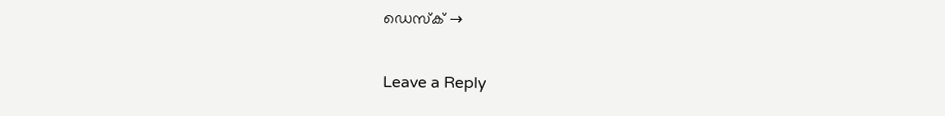ഡെസ്ക് →

Leave a Reply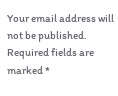Your email address will not be published. Required fields are marked *